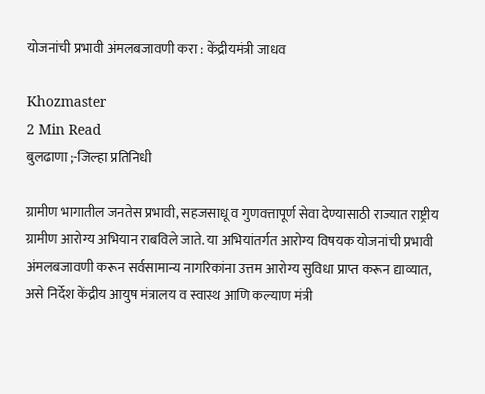योजनांची प्रभावी अंमलबजावणी करा : केंद्रीयमंत्री जाधव

Khozmaster
2 Min Read
बुलढाणा ;-जिल्हा प्रतिनिधी

ग्रामीण भागातील जनतेस प्रभावी, सहजसाधू व गुणवत्तापूर्ण सेवा देण्यासाठी राज्यात राष्ट्रीय ग्रामीण आरोग्य अभियान राबविले जाते. या अभियांतर्गत आरोग्य विषयक योजनांची प्रभावी अंमलबजावणी करून सर्वसामान्य नागरिकांना उत्तम आरोग्य सुविधा प्राप्त करून द्याव्यात, असे निर्देश केंद्रीय आयुष मंत्रालय व स्वास्थ आणि कल्याण मंत्री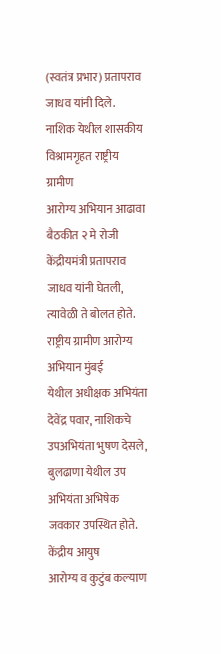(स्वतंत्र प्रभार) प्रतापराव जाधव यांनी दिले.
नाशिक येथील शासकीय विश्रामगृहत राष्ट्रीय ग्रामीण
आरोग्य अभियान आढावा बैठकीत २ मे रोजी केंद्रीयमंत्री प्रतापराव जाधव यांनी घेतली, त्यावेळी ते बोलत होते. राष्ट्रीय ग्रामीण आरोग्य अभियान मुंबई
येथील अधीक्षक अभियंता देवेंद्र पवार, नाशिकचे उपअभियंता भुषण देसले, बुलढाणा येथील उप अभियंता अभिषेक जवकार उपस्थित होते. केंद्रीय आयुष
आरोग्य व कुटुंब कल्याण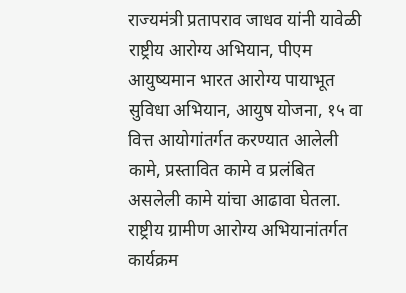राज्यमंत्री प्रतापराव जाधव यांनी यावेळी राष्ट्रीय आरोग्य अभियान, पीएम आयुष्यमान भारत आरोग्य पायाभूत
सुविधा अभियान, आयुष योजना, १५ वा वित्त आयोगांतर्गत करण्यात आलेली कामे, प्रस्तावित कामे व प्रलंबित असलेली कामे यांचा आढावा घेतला. राष्ट्रीय ग्रामीण आरोग्य अभियानांतर्गत कार्यक्रम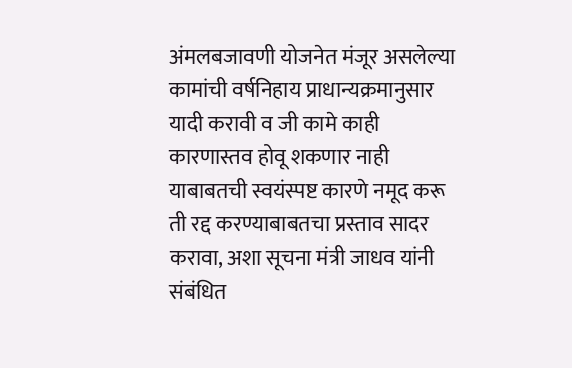अंमलबजावणी योजनेत मंजूर असलेल्या कामांची वर्षनिहाय प्राधान्यक्रमानुसार यादी करावी व जी कामे काही कारणास्तव होवू शकणार नाही याबाबतची स्वयंस्पष्ट कारणे नमूद करू ती रद्द करण्याबाबतचा प्रस्ताव सादर करावा, अशा सूचना मंत्री जाधव यांनी संबंधित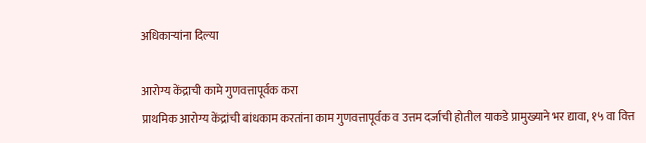अधिकाऱ्यांना दिल्या

आरोग्य केंद्राची कामे गुणवत्तापूर्वक करा
प्राथमिक आरोग्य केंद्रांची बांधकाम करतांना काम गुणवत्तापूर्वक व उत्तम दर्जाची होतील याकडे प्रामुख्याने भर द्यावा, १५ वा वित्त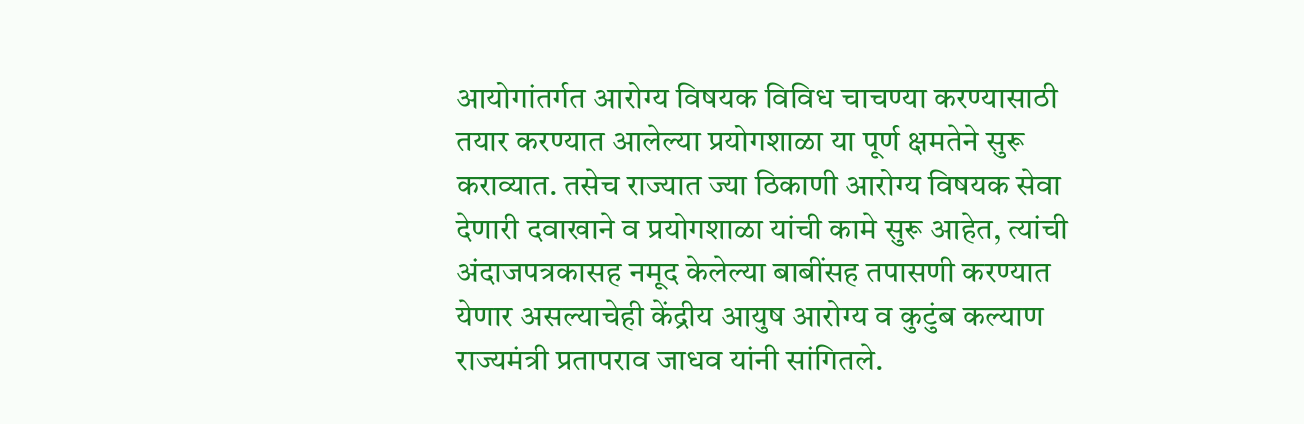आयोगांतर्गत आरोग्य विषयक विविध चाचण्या करण्यासाठी तयार करण्यात आलेल्या प्रयोगशाळा या पूर्ण क्षमतेने सुरू कराव्यात. तसेच राज्यात ज्या ठिकाणी आरोग्य विषयक सेवा देणारी दवाखाने व प्रयोगशाळा यांची कामे सुरू आहेत, त्यांची अंदाजपत्रकासह नमूद केलेल्या बाबींसह तपासणी करण्यात येणार असल्याचेही केंद्रीय आयुष आरोग्य व कुटुंब कल्याण राज्यमंत्री प्रतापराव जाधव यांनी सांगितले.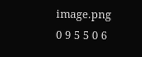image.png
0 9 5 5 0 6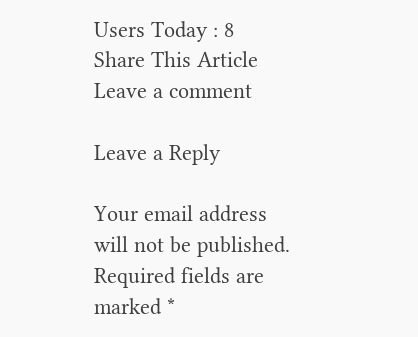Users Today : 8
Share This Article
Leave a comment

Leave a Reply

Your email address will not be published. Required fields are marked *